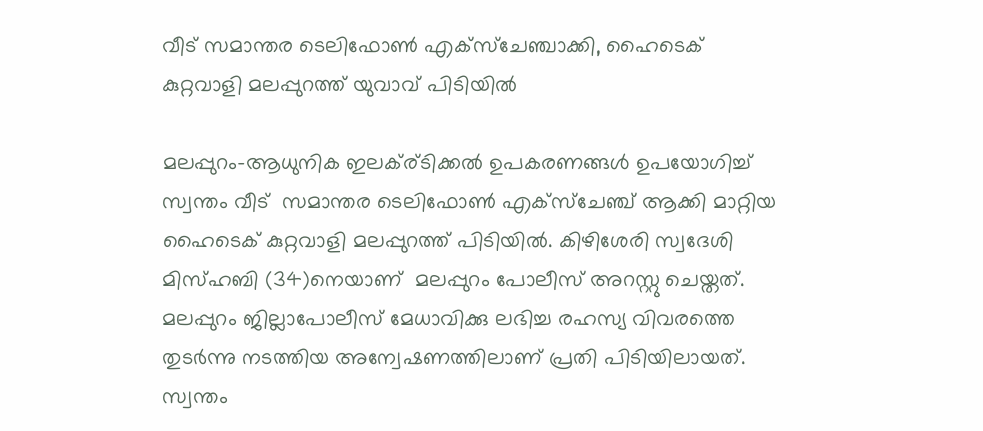വീട് സമാന്തര ടെലിഫോണ്‍ എക്‌സ്‌ചേഞ്ചാക്കി, ഹൈടെക് കുറ്റവാളി മലപ്പുറത്ത് യുവാവ് പിടിയില്‍

മലപ്പുറം-ആധുനിക ഇലക്ര്ടിക്കല്‍ ഉപകരണങ്ങള്‍ ഉപയോഗിച്ച് സ്വന്തം വീട്  സമാന്തര ടെലിഫോണ്‍ എക്‌സ്‌ചേഞ്ച് ആക്കി മാറ്റിയ ഹൈടെക് കുറ്റവാളി മലപ്പുറത്ത് പിടിയില്‍. കിഴിശേരി സ്വദേശി മിസ്ഹബി (34)നെയാണ്  മലപ്പുറം പോലീസ് അറസ്റ്റു ചെയ്തത്. മലപ്പുറം ജില്ലാപോലീസ് മേധാവിക്കു ലഭിച്ച രഹസ്യ വിവരത്തെ തുടര്‍ന്നു നടത്തിയ അന്വേഷണത്തിലാണ് പ്രതി പിടിയിലായത്. സ്വന്തം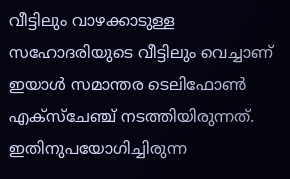വീട്ടിലും വാഴക്കാടുള്ള സഹോദരിയുടെ വീട്ടിലും വെച്ചാണ് ഇയാള്‍ സമാന്തര ടെലിഫോണ്‍ എക്‌സ്‌ചേഞ്ച് നടത്തിയിരുന്നത്. ഇതിനുപയോഗിച്ചിരുന്ന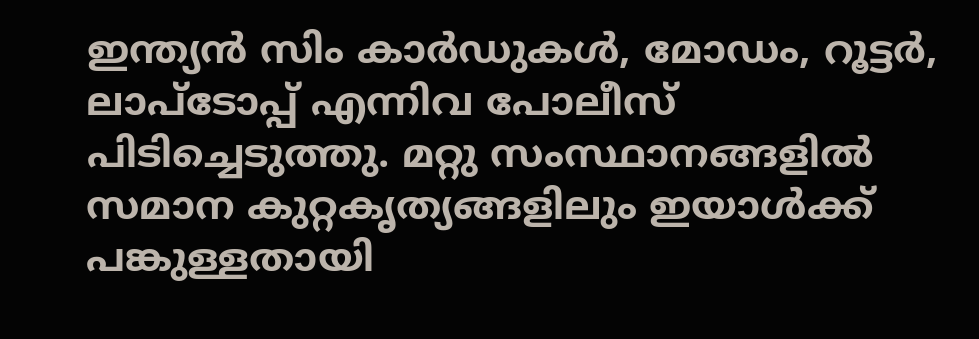ഇന്ത്യന്‍ സിം കാര്‍ഡുകള്‍, മോഡം, റൂട്ടര്‍, ലാപ്‌ടോപ്പ് എന്നിവ പോലീസ് പിടിച്ചെടുത്തു. മറ്റു സംസ്ഥാനങ്ങളില്‍ സമാന കുറ്റകൃത്യങ്ങളിലും ഇയാള്‍ക്ക് പങ്കുള്ളതായി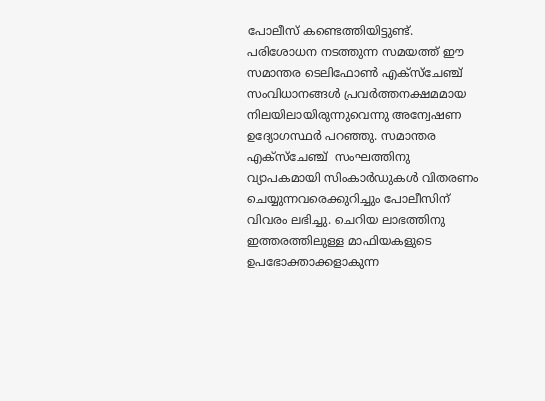പോലീസ് കണ്ടെത്തിയിട്ടുണ്ട്. പരിശോധന നടത്തുന്ന സമയത്ത് ഈ സമാന്തര ടെലിഫോണ്‍ എക്‌സ്‌ചേഞ്ച് സംവിധാനങ്ങള്‍ പ്രവര്‍ത്തനക്ഷമമായ നിലയിലായിരുന്നുവെന്നു അന്വേഷണ ഉദ്യോഗസ്ഥര്‍ പറഞ്ഞു. സമാന്തര എക്‌സ്‌ചേഞ്ച്  സംഘത്തിനു വ്യാപകമായി സിംകാര്‍ഡുകള്‍ വിതരണം ചെയ്യുന്നവരെക്കുറിച്ചും പോലീസിന് വിവരം ലഭിച്ചു. ചെറിയ ലാഭത്തിനു ഇത്തരത്തിലുള്ള മാഫിയകളുടെ ഉപഭോക്താക്കളാകുന്ന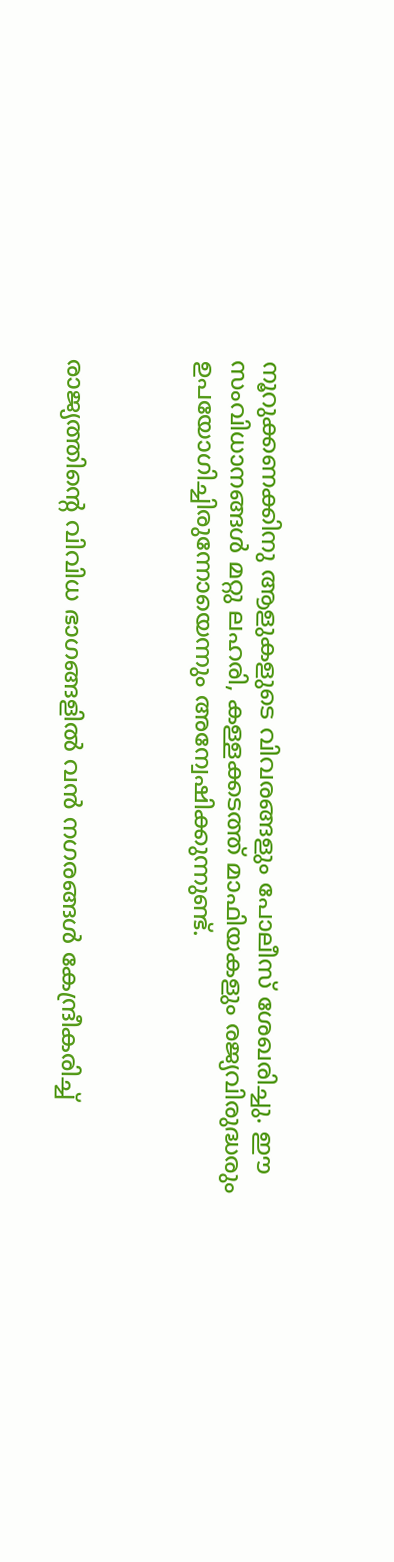നൂറുക്കണക്കിനു ആളുകളുടെ വിവരങ്ങളും പോലീസ് ശേഖരിച്ചു. ഈ സംവിധാനങ്ങള്‍ മറ്റു ലഹരി, കള്ളക്കടത്ത് മാഫിയകളും രജ്യവിരുദ്ധരും ഉപയോഗിച്ചിരുന്നോയെന്നും അന്വേഷിക്കുന്നുണ്ട്.



രാജ്യത്തിന്റെ വിവിധ ഭാഗങ്ങളില്‍ വന്‍ നഗരങ്ങള്‍ കേന്ദ്രീകരിച്ച്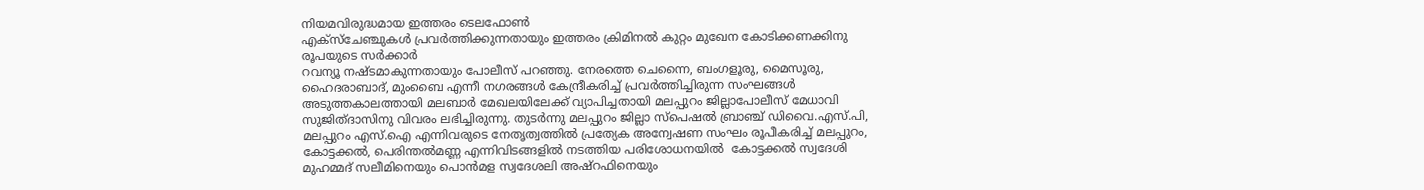നിയമവിരുദ്ധമായ ഇത്തരം ടെലഫോണ്‍
എക്‌സ്‌ചേഞ്ചുകള്‍ പ്രവര്‍ത്തിക്കുന്നതായും ഇത്തരം ക്രിമിനല്‍ കുറ്റം മുഖേന കോടിക്കണക്കിനു രൂപയുടെ സര്‍ക്കാര്‍
റവന്യൂ നഷ്ടമാകുന്നതായും പോലീസ് പറഞ്ഞു. നേരത്തെ ചെന്നൈ, ബംഗളൂരു, മൈസൂരു, ഹൈദരാബാദ്, മുംബൈ എന്നീ നഗരങ്ങള്‍ കേന്ദ്രീകരിച്ച് പ്രവര്‍ത്തിച്ചിരുന്ന സംഘങ്ങള്‍ അടുത്തകാലത്തായി മലബാര്‍ മേഖലയിലേക്ക് വ്യാപിച്ചതായി മലപ്പുറം ജില്ലാപോലീസ് മേധാവി സുജിത്ദാസിനു വിവരം ലഭിച്ചിരുന്നു. തുടര്‍ന്നു മലപ്പുറം ജില്ലാ സ്‌പെഷല്‍ ബ്രാഞ്ച് ഡിവൈ.എസ്.പി, മലപ്പുറം എസ്.ഐ എന്നിവരുടെ നേതൃത്വത്തില്‍ പ്രത്യേക അന്വേഷണ സംഘം രൂപീകരിച്ച് മലപ്പുറം, കോട്ടക്കല്‍, പെരിന്തല്‍മണ്ണ എന്നിവിടങ്ങളില്‍ നടത്തിയ പരിശോധനയില്‍  കോട്ടക്കല്‍ സ്വദേശി മുഹമ്മദ് സലീമിനെയും പൊന്‍മള സ്വദേശലി അഷ്‌റഫിനെയും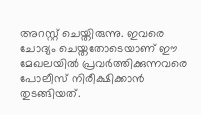അറസ്റ്റ് ചെയ്തിരുന്നു. ഇവരെ ചോദ്യം ചെയ്തതോടെയാണ് ഈ മേഖലയില്‍ പ്രവര്‍ത്തിക്കുന്നവരെ പോലീസ് നിരീക്ഷിക്കാന്‍ തുടങ്ങിയത്.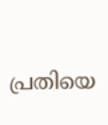പ്രതിയെ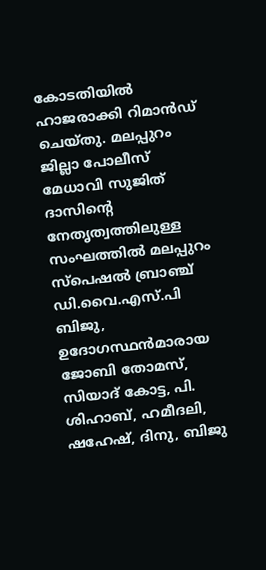കോടതിയില്‍ ഹാജരാക്കി റിമാന്‍ഡ് ചെയ്തു. മലപ്പുറം ജില്ലാ പോലീസ് മേധാവി സുജിത് ദാസിന്റെ നേതൃത്വത്തിലുള്ള സംഘത്തില്‍ മലപ്പുറം സ്‌പെഷല്‍ ബ്രാഞ്ച് ഡി.വൈ.എസ്.പി ബിജു, ഉദോഗസ്ഥന്‍മാരായ ജോബി തോമസ്, സിയാദ് കോട്ട, പി. ശിഹാബ്, ഹമീദലി, ഷഹേഷ്, ദിനു, ബിജു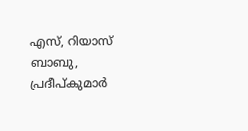എസ്, റിയാസ് ബാബു, പ്രദീപ്കുമാര്‍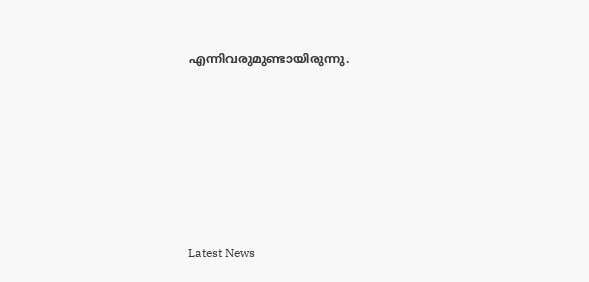എന്നിവരുമുണ്ടായിരുന്നു.









Latest News